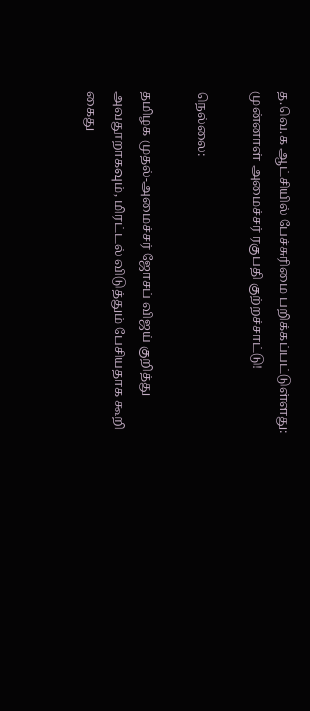த.வெ.க ஆட்சியில் பேச்சுரிமை பறிக்கப்பட்டுள்ளது: முன்னாள் அமைச்சர் ரகுபதி குற்றச்சாட்டு!

நெல்லை:

தமிழக முதல்-அமைச்சர் ஜோசப் விஜய் குறித்து அவதூறாகவும், மிரட்டல் விடுத்தும் பேசியதாக கூறி கைது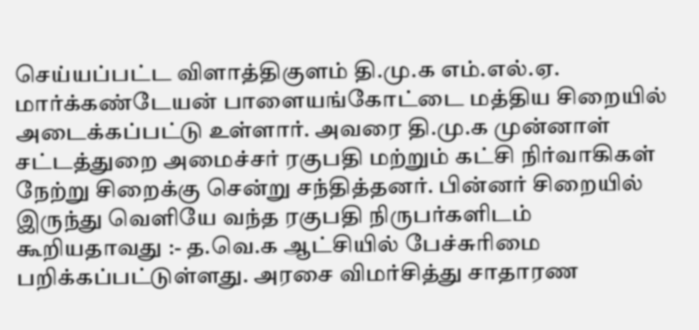செய்யப்பட்ட விளாத்திகுளம் தி.மு.க எம்.எல்.ஏ. மார்க்கண்டேயன் பாளையங்கோட்டை மத்திய சிறையில் அடைக்கப்பட்டு உள்ளார். அவரை தி.மு.க முன்னாள் சட்டத்துறை அமைச்சர் ரகுபதி மற்றும் கட்சி நிர்வாகிகள் நேற்று சிறைக்கு சென்று சந்தித்தனர். பின்னர் சிறையில் இருந்து வெளியே வந்த ரகுபதி நிருபர்களிடம் கூறியதாவது :- த.வெ.க ஆட்சியில் பேச்சுரிமை பறிக்கப்பட்டுள்ளது. அரசை விமர்சித்து சாதாரண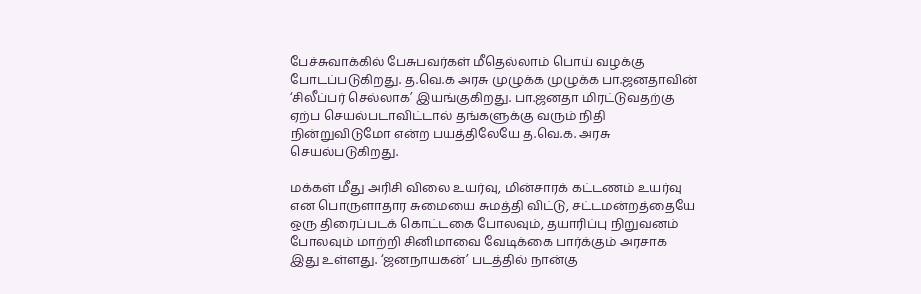பேச்சுவாக்கில் பேசுபவர்கள் மீதெல்லாம் பொய் வழக்கு போடப்படுகிறது. த.வெ.க அரசு முழுக்க முழுக்க பா.ஜனதாவின் ‘சிலீப்பர் செல்லாக’ இயங்குகிறது. பா.ஜனதா மிரட்டுவதற்கு ஏற்ப செயல்படாவிட்டால் தங்களுக்கு வரும் நிதி நின்றுவிடுமோ என்ற பயத்திலேயே த.வெ.க. அரசு செயல்படுகிறது.

மக்கள் மீது அரிசி விலை உயர்வு, மின்சாரக் கட்டணம் உயர்வு என பொருளாதார சுமையை சுமத்தி விட்டு, சட்டமன்றத்தையே ஒரு திரைப்படக் கொட்டகை போலவும், தயாரிப்பு நிறுவனம் போலவும் மாற்றி சினிமாவை வேடிக்கை பார்க்கும் அரசாக இது உள்ளது. ‘ஜனநாயகன்’ படத்தில் நான்கு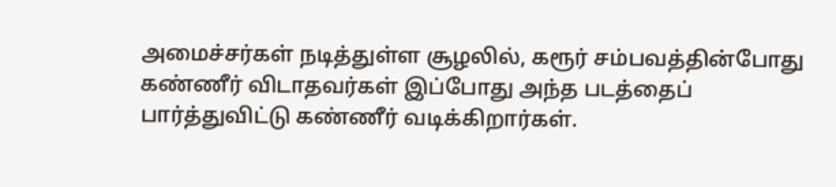அமைச்சர்கள் நடித்துள்ள சூழலில், கரூர் சம்பவத்தின்போது கண்ணீர் விடாதவர்கள் இப்போது அந்த படத்தைப் பார்த்துவிட்டு கண்ணீர் வடிக்கிறார்கள்.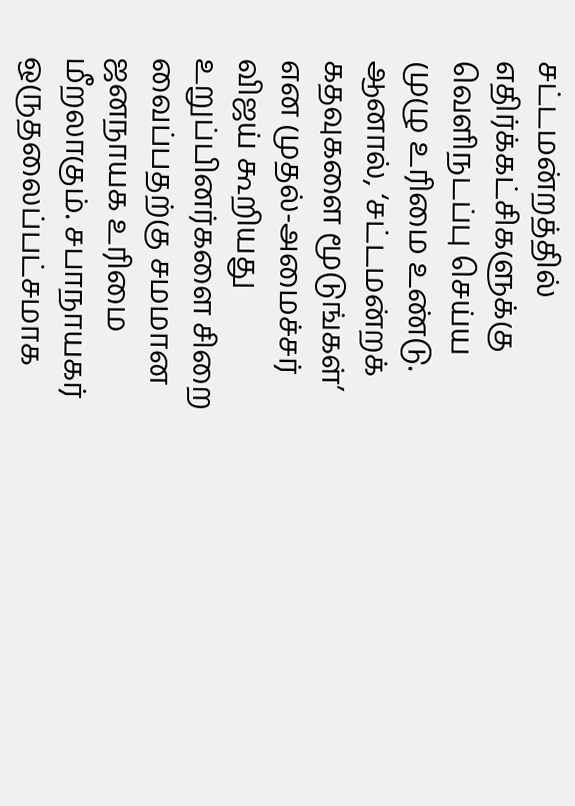சட்டமன்றத்தில் எதிர்க்கட்சிகளுக்கு வெளிநடப்பு செய்ய முழு உரிமை உண்டு. ஆனால், ‘சட்டமன்றக் கதவுகளை மூடுங்கள்’ என முதல்-அமைச்சர் விஜய் கூறியது உறுப்பினர்களை சிறை வைப்பதற்கு சமமான ஜனநாயக உரிமை மீறலாகும். சபாநாயகர் ஒருதலைப்பட்சமாக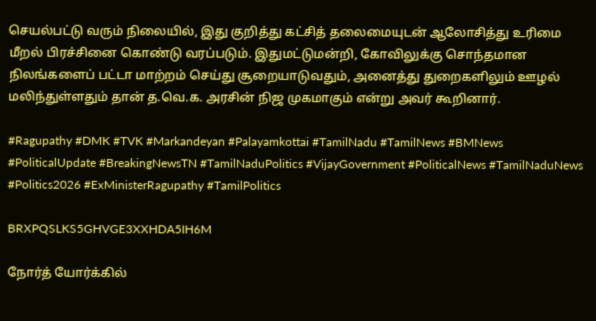செயல்பட்டு வரும் நிலையில், இது குறித்து கட்சித் தலைமையுடன் ஆலோசித்து உரிமை மீறல் பிரச்சினை கொண்டு வரப்படும். இதுமட்டுமன்றி, கோவிலுக்கு சொந்தமான நிலங்களைப் பட்டா மாற்றம் செய்து சூறையாடுவதும், அனைத்து துறைகளிலும் ஊழல் மலிந்துள்ளதும் தான் த.வெ.க. அரசின் நிஜ முகமாகும் என்று அவர் கூறினார்.

#Ragupathy #DMK #TVK #Markandeyan #Palayamkottai #TamilNadu #TamilNews #BMNews #PoliticalUpdate #BreakingNewsTN #TamilNaduPolitics #VijayGovernment #PoliticalNews #TamilNaduNews #Politics2026 #ExMinisterRagupathy #TamilPolitics

BRXPQSLKS5GHVGE3XXHDA5IH6M

நோர்த் யோர்க்கில்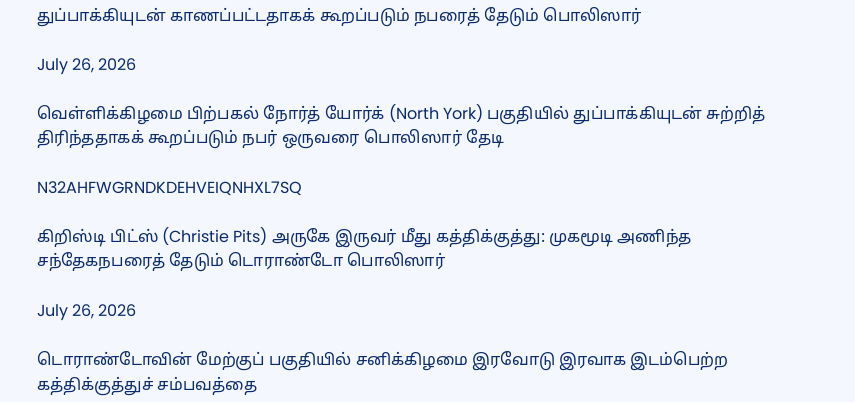துப்பாக்கியுடன் காணப்பட்டதாகக் கூறப்படும் நபரைத் தேடும் பொலிஸார்

July 26, 2026

வெள்ளிக்கிழமை பிற்பகல் நோர்த் யோர்க் (North York) பகுதியில் துப்பாக்கியுடன் சுற்றித் திரிந்ததாகக் கூறப்படும் நபர் ஒருவரை பொலிஸார் தேடி

N32AHFWGRNDKDEHVEIQNHXL7SQ

கிறிஸ்டி பிட்ஸ் (Christie Pits) அருகே இருவர் மீது கத்திக்குத்து: முகமூடி அணிந்த சந்தேகநபரைத் தேடும் டொராண்டோ பொலிஸார்

July 26, 2026

டொராண்டோவின் மேற்குப் பகுதியில் சனிக்கிழமை இரவோடு இரவாக இடம்பெற்ற கத்திக்குத்துச் சம்பவத்தை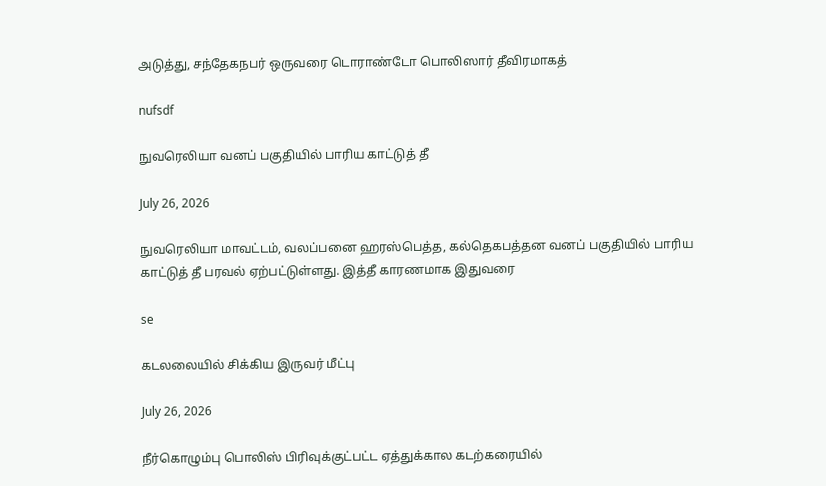அடுத்து, சந்தேகநபர் ஒருவரை டொராண்டோ பொலிஸார் தீவிரமாகத்

nufsdf

நுவரெலியா வனப் பகுதியில் பாரிய காட்டுத் தீ

July 26, 2026

நுவரெலியா மாவட்டம், வலப்பனை ஹரஸ்பெத்த, கல்தெகபத்தன வனப் பகுதியில் பாரிய காட்டுத் தீ பரவல் ஏற்பட்டுள்ளது. இத்தீ காரணமாக இதுவரை

se

கடலலையில் சிக்கிய இருவர் மீட்பு

July 26, 2026

நீர்கொழும்பு பொலிஸ் பிரிவுக்குட்பட்ட ஏத்துக்கால கடற்கரையில்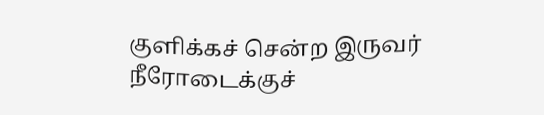குளிக்கச் சென்ற இருவர் நீரோடைக்குச்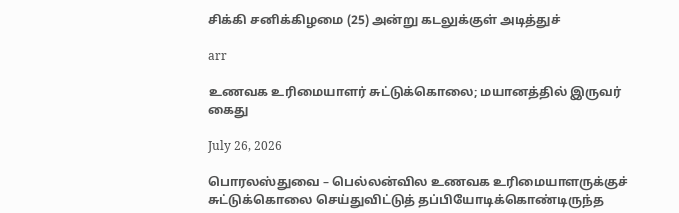சிக்கி சனிக்கிழமை (25) அன்று கடலுக்குள் அடித்துச்

arr

உணவக உரிமையாளர் சுட்டுக்கொலை; மயானத்தில் இருவர் கைது

July 26, 2026

பொரலஸ்துவை – பெல்லன்வில உணவக உரிமையாளருக்குச் சுட்டுக்கொலை செய்துவிட்டுத் தப்பியோடிக்கொண்டிருந்த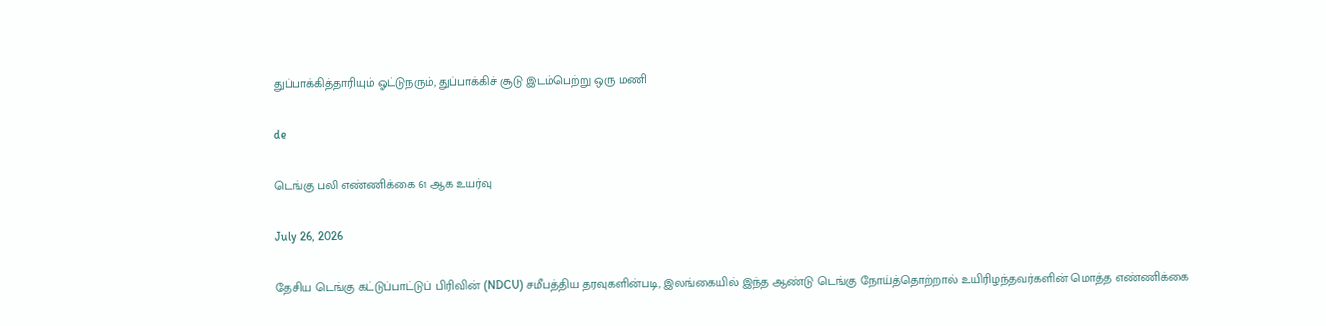துப்பாக்கித்தாரியும் ஓட்டுநரும், துப்பாக்கிச் சூடு இடம்பெற்று ஒரு மணி

de

டெங்கு பலி எண்ணிக்கை 61 ஆக உயர்வு

July 26, 2026

தேசிய டெங்கு கட்டுப்பாட்டுப் பிரிவின் (NDCU) சமீபத்திய தரவுகளின்படி, இலங்கையில் இந்த ஆண்டு டெங்கு நோய்த்தொற்றால் உயிரிழந்தவர்களின் மொத்த எண்ணிக்கை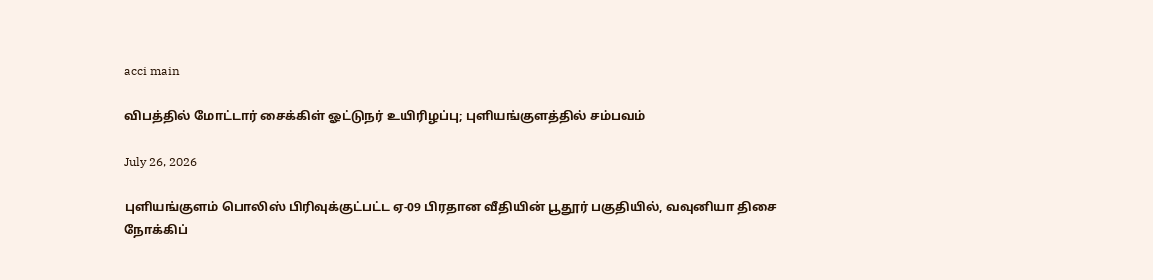acci main

விபத்தில் மோட்டார் சைக்கிள் ஓட்டுநர் உயிரிழப்பு; புளியங்குளத்தில் சம்பவம்

July 26, 2026

புளியங்குளம் பொலிஸ் பிரிவுக்குட்பட்ட ஏ-09 பிரதான வீதியின் பூதூர் பகுதியில், வவுனியா திசை நோக்கிப்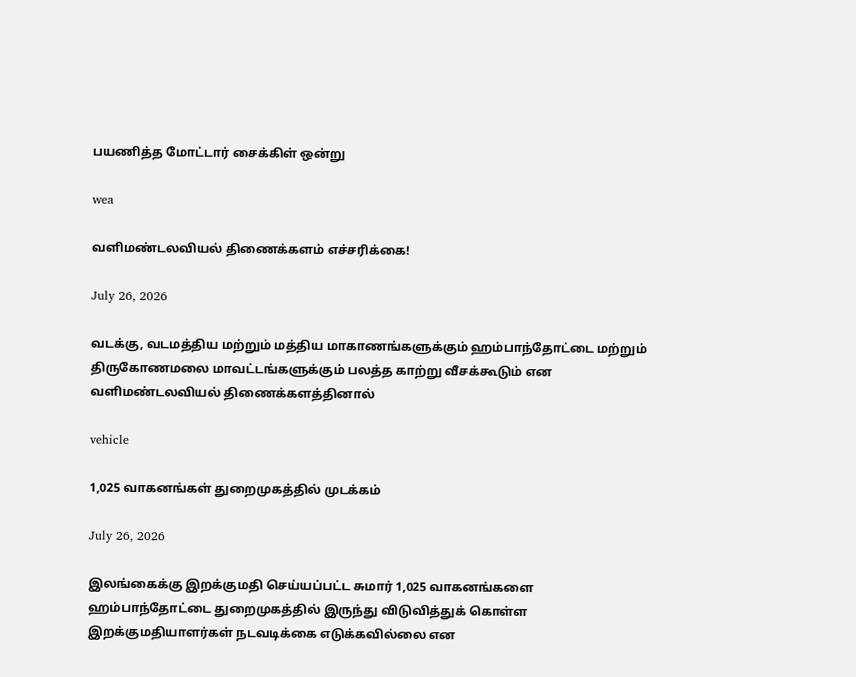பயணித்த மோட்டார் சைக்கிள் ஒன்று

wea

வளிமண்டலவியல் திணைக்களம் எச்சரிக்கை!

July 26, 2026

வடக்கு, வடமத்திய மற்றும் மத்திய மாகாணங்களுக்கும் ஹம்பாந்தோட்டை மற்றும் திருகோணமலை மாவட்டங்களுக்கும் பலத்த காற்று வீசக்கூடும் என வளிமண்டலவியல் திணைக்களத்தினால்

vehicle

1,025 வாகனங்கள் துறைமுகத்தில் முடக்கம்

July 26, 2026

இலங்கைக்கு இறக்குமதி செய்யப்பட்ட சுமார் 1,025 வாகனங்களை ஹம்பாந்தோட்டை துறைமுகத்தில் இருந்து விடுவித்துக் கொள்ள இறக்குமதியாளர்கள் நடவடிக்கை எடுக்கவில்லை என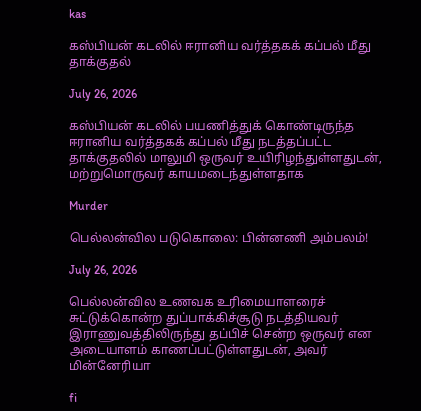kas

கஸ்பியன் கடலில் ஈரானிய வர்த்தகக் கப்பல் மீது தாக்குதல்

July 26, 2026

கஸ்பியன் கடலில் பயணித்துக் கொண்டிருந்த ஈரானிய வர்த்தகக் கப்பல் மீது நடத்தப்பட்ட தாக்குதலில் மாலுமி ஒருவர் உயிரிழந்துள்ளதுடன், மற்றுமொருவர் காயமடைந்துள்ளதாக

Murder

பெல்லன்வில படுகொலை: பின்னணி அம்பலம்!

July 26, 2026

பெல்லன்வில உணவக உரிமையாளரைச் சுட்டுக்கொன்ற துப்பாக்கிச்சூடு நடத்தியவர் இராணுவத்திலிருந்து தப்பிச் சென்ற ஒருவர் என அடையாளம் காணப்பட்டுள்ளதுடன், அவர் மின்னேரியா

fi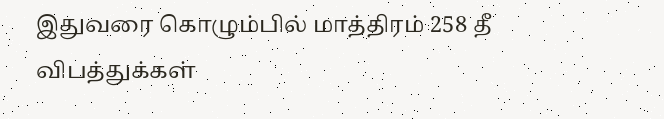இதுவரை கொழும்பில் மாத்திரம் 258 தீ விபத்துக்கள்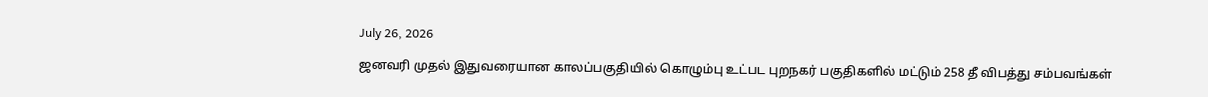July 26, 2026

ஜனவரி முதல் இதுவரையான காலப்பகுதியில் கொழும்பு உட்பட புறநகர் பகுதிகளில் மட்டும் 258 தீ விபத்து சம்பவங்கள்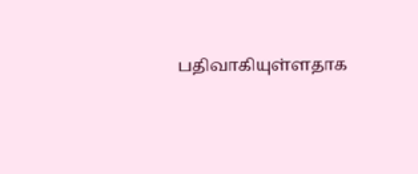பதிவாகியுள்ளதாக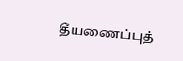தீயணைப்புத்